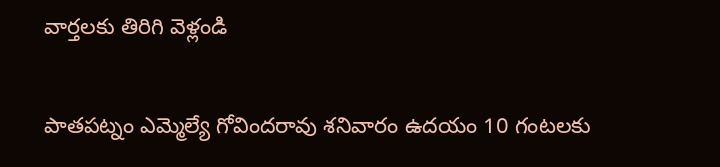వార్తలకు తిరిగి వెళ్లండి

పాతపట్నం ఎమ్మెల్యే గోవిందరావు శనివారం ఉదయం 10 గంటలకు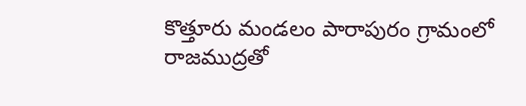కొత్తూరు మండలం పారాపురం గ్రామంలో రాజముద్రతో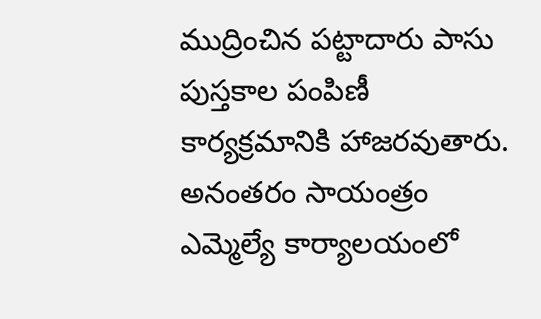ముద్రించిన పట్టాదారు పాసు పుస్తకాల పంపిణీ కార్యక్రమానికి హాజరవుతారు.
అనంతరం సాయంత్రం ఎమ్మెల్యే కార్యాలయంలో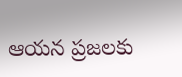ఆయన ప్రజలకు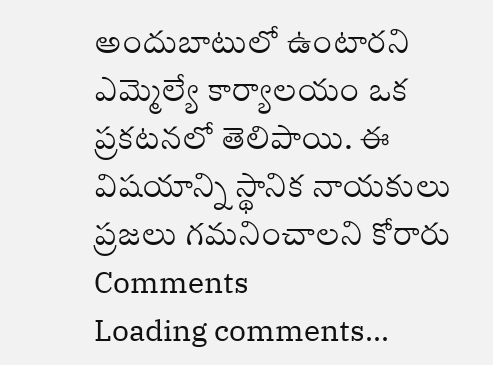అందుబాటులో ఉంటారని ఎమ్మెల్యే కార్యాలయం ఒక ప్రకటనలో తెలిపాయి. ఈ విషయాన్ని స్థానిక నాయకులు ప్రజలు గమనించాలని కోరారు
Comments
Loading comments...